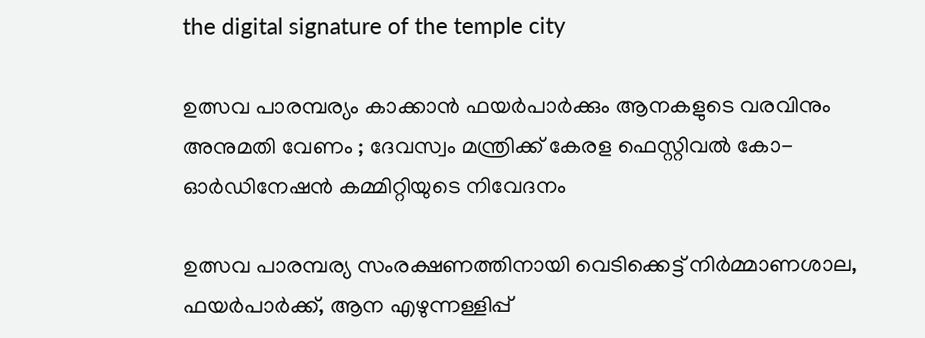the digital signature of the temple city

ഉത്സവ പാരമ്പര്യം കാക്കാൻ ഫയർപാർക്കും ആനകളുടെ വരവിനും അനുമതി വേണം ; ദേവസ്വം മന്ത്രിക്ക് കേരള ഫെസ്റ്റിവൽ കോ-ഓർഡിനേഷൻ കമ്മിറ്റിയുടെ നിവേദനം

ഉത്സവ പാരമ്പര്യ സംരക്ഷണത്തിനായി വെടിക്കെട്ട് നിർമ്മാണശാല, ഫയർപാർക്ക്, ആന എഴുന്നള്ളിപ്പ്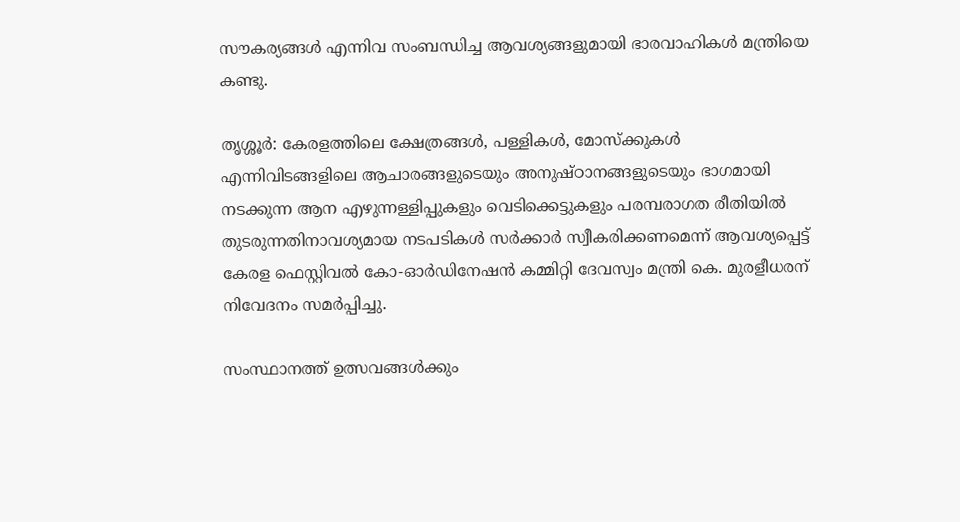സൗകര്യങ്ങൾ എന്നിവ സംബന്ധിച്ച ആവശ്യങ്ങളുമായി ഭാരവാഹികൾ മന്ത്രിയെ കണ്ടു.

തൃശ്ശൂർ: കേരളത്തിലെ ക്ഷേത്രങ്ങൾ, പള്ളികൾ, മോസ്‌ക്കുകൾ എന്നിവിടങ്ങളിലെ ആചാരങ്ങളുടെയും അനുഷ്ഠാനങ്ങളുടെയും ഭാഗമായി നടക്കുന്ന ആന എഴുന്നള്ളിപ്പുകളും വെടിക്കെട്ടുകളും പരമ്പരാഗത രീതിയിൽ തുടരുന്നതിനാവശ്യമായ നടപടികൾ സർക്കാർ സ്വീകരിക്കണമെന്ന് ആവശ്യപ്പെട്ട് കേരള ഫെസ്റ്റിവൽ കോ-ഓർഡിനേഷൻ കമ്മിറ്റി ദേവസ്വം മന്ത്രി കെ. മുരളീധരന് നിവേദനം സമർപ്പിച്ചു.

സംസ്ഥാനത്ത് ഉത്സവങ്ങൾക്കും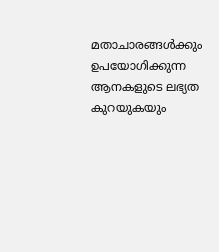മതാചാരങ്ങൾക്കും ഉപയോഗിക്കുന്ന ആനകളുടെ ലഭ്യത കുറയുകയും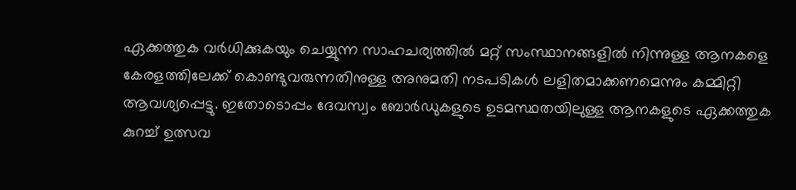ഏക്കത്തുക വർധിക്കുകയും ചെയ്യുന്ന സാഹചര്യത്തിൽ മറ്റ് സംസ്ഥാനങ്ങളിൽ നിന്നുള്ള ആനകളെ കേരളത്തിലേക്ക് കൊണ്ടുവരുന്നതിനുള്ള അനുമതി നടപടികൾ ലളിതമാക്കണമെന്നും കമ്മിറ്റി ആവശ്യപ്പെട്ടു. ഇതോടൊപ്പം ദേവസ്വം ബോർഡുകളുടെ ഉടമസ്ഥതയിലുള്ള ആനകളുടെ ഏക്കത്തുക കുറച്ച് ഉത്സവ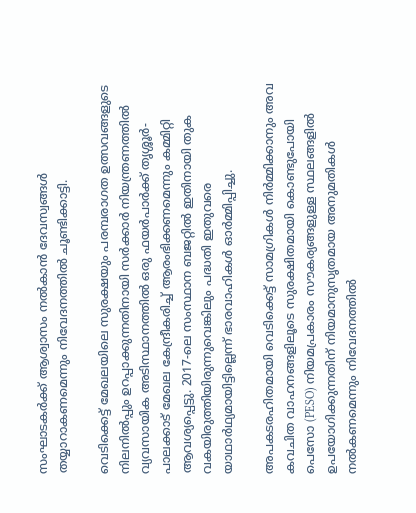സംഘാടകർക്ക് ആശ്വാസം നൽകാൻ ദേവസ്വങ്ങൾ തയ്യാറാകണമെന്നും നിവേദനത്തിൽ ചൂണ്ടിക്കാട്ടി.

വെടിക്കെട്ട് മേഖലയിലെ സുരക്ഷയും പരമ്പരാഗത ഉത്സവങ്ങളുടെ നിലനിൽപ്പും ഉറപ്പാക്കുന്നതിനായി സർക്കാർ നിയന്ത്രണത്തിൽ വ്യവസായിക അടിസ്ഥാനത്തിൽ ഒരു ഫയർപാർക്ക് തൃശ്ശൂർ-പാലക്കാട് മേഖല കേന്ദ്രീകരിച്ച് ആരംഭിക്കണമെന്നും കമ്മിറ്റി ആവശ്യപ്പെട്ടു. 2017-ലെ സംസ്ഥാന ബജറ്റിൽ ഇതിനായി തുക വകയിരുത്തിയിരുന്നുവെങ്കിലും പദ്ധതി ഇതുവരെ യാഥാർഥ്യമായിട്ടില്ലെന്ന് ഭാരവാഹികൾ ഓർമ്മിപ്പിച്ചു.

അപകടരഹിതമായി വെടിക്കെട്ട് സാമഗ്രികൾ നിർമ്മിക്കാനും അവ കവചിത വാഹനങ്ങളിലൂടെ സുരക്ഷിതമായി കൊണ്ടുപോയി പെസോ (PESO) നിയമപ്രകാരം സൗകര്യങ്ങളുള്ള സ്ഥലങ്ങളിൽ ഉപയോഗിക്കുന്നതിന് നിയമാനുസൃതമായ അനുമതികൾ നൽകണമെന്നും നിവേദനത്തിൽ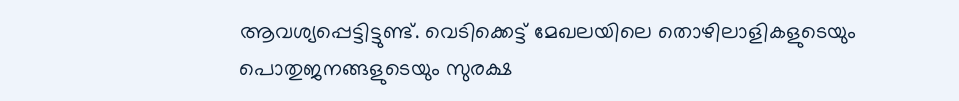ആവശ്യപ്പെട്ടിട്ടുണ്ട്. വെടിക്കെട്ട് മേഖലയിലെ തൊഴിലാളികളുടെയും പൊതുജനങ്ങളുടെയും സുരക്ഷ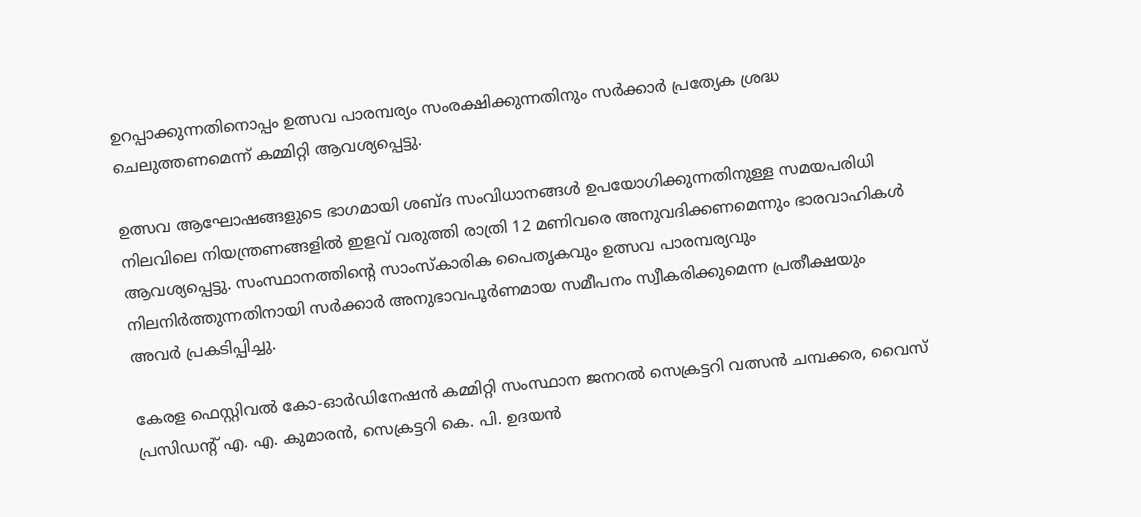ഉറപ്പാക്കുന്നതിനൊപ്പം ഉത്സവ പാരമ്പര്യം സംരക്ഷിക്കുന്നതിനും സർക്കാർ പ്രത്യേക ശ്രദ്ധ ചെലുത്തണമെന്ന് കമ്മിറ്റി ആവശ്യപ്പെട്ടു.

ഉത്സവ ആഘോഷങ്ങളുടെ ഭാഗമായി ശബ്ദ സംവിധാനങ്ങൾ ഉപയോഗിക്കുന്നതിനുള്ള സമയപരിധി നിലവിലെ നിയന്ത്രണങ്ങളിൽ ഇളവ് വരുത്തി രാത്രി 12 മണിവരെ അനുവദിക്കണമെന്നും ഭാരവാഹികൾ ആവശ്യപ്പെട്ടു. സംസ്ഥാനത്തിന്റെ സാംസ്കാരിക പൈതൃകവും ഉത്സവ പാരമ്പര്യവും നിലനിർത്തുന്നതിനായി സർക്കാർ അനുഭാവപൂർണമായ സമീപനം സ്വീകരിക്കുമെന്ന പ്രതീക്ഷയും അവർ പ്രകടിപ്പിച്ചു.

കേരള ഫെസ്റ്റിവൽ കോ-ഓർഡിനേഷൻ കമ്മിറ്റി സംസ്ഥാന ജനറൽ സെക്രട്ടറി വത്സൻ ചമ്പക്കര, വൈസ് പ്രസിഡന്റ് എ. എ. കുമാരൻ, സെക്രട്ടറി കെ. പി. ഉദയൻ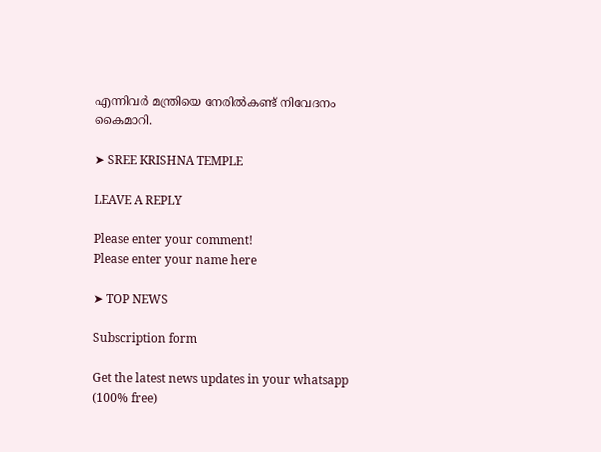എന്നിവർ മന്ത്രിയെ നേരിൽകണ്ട് നിവേദനം കൈമാറി.

➤ SREE KRISHNA TEMPLE

LEAVE A REPLY

Please enter your comment!
Please enter your name here

➤ TOP NEWS

Subscription form

Get the latest news updates in your whatsapp (100% free)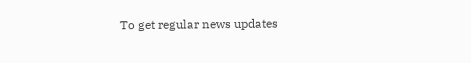To get regular news updates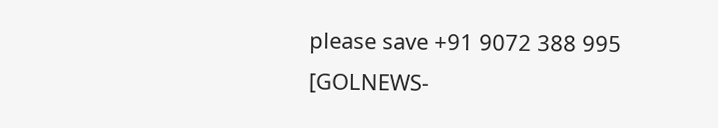please save +91 9072 388 995 [GOLNEWS-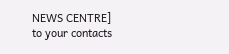NEWS CENTRE]
to your contacts